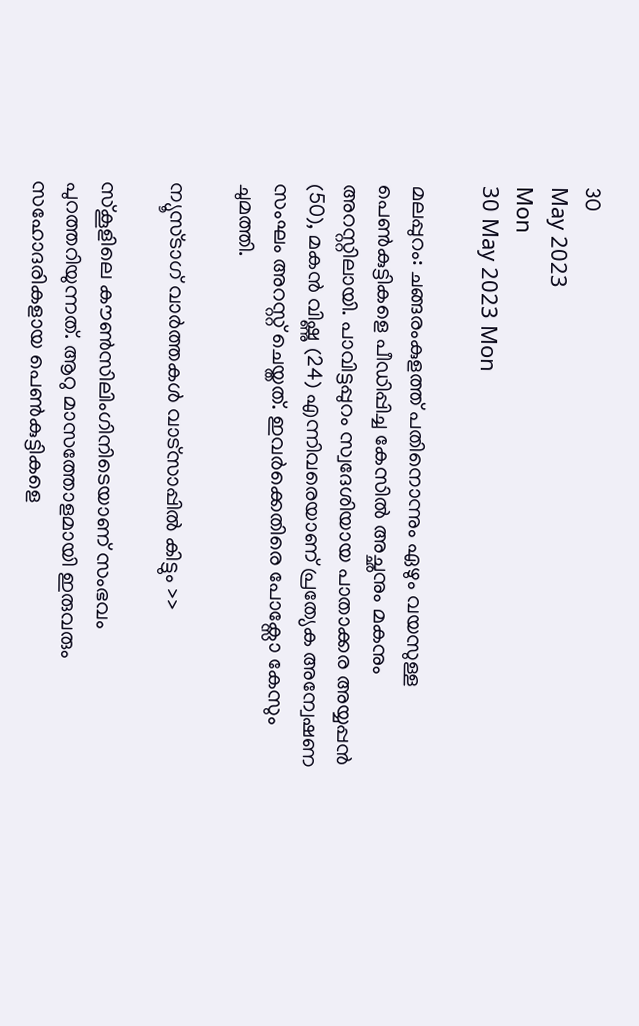30
May 2023
Mon
30 May 2023 Mon

മലപ്പുറം: ചങ്ങരംകുളത്ത് പതിനൊന്നും ഏഴും വയസുള്ള പെണ്‍കുട്ടികളെ പീഡിപ്പിച്ച കേസില്‍ അച്ഛനും മകനും അറസ്റ്റിലായി. പാവിട്ടപ്പുറം സ്വദേശിയായ പാതാക്കര അയ്യപ്പന്‍ (50), മകന്‍ വിഷ്ണു (24) എന്നിവരെയാണ് പ്രത്യേക അന്വേഷണ സംഘം അറസ്റ്റ് ചെയ്തത്. ഇവര്‍ക്കെതിരെ പോക്സോ കേസും ചുമത്തി.

ന്യൂസ്ടാഗ് വാര്‍ത്തകള്‍ വാട്‌സാപ്പില്‍ കിട്ടും >>

സ്‌കൂളിലെ കൗണ്‍സിലിംഗിനിടെയാണ് സംഭവം പുറത്തറിയുന്നത്. ആറു മാസത്തോളമായി ഇരുവരും സഹോദരികളായ പെണ്‍കുട്ടികളെ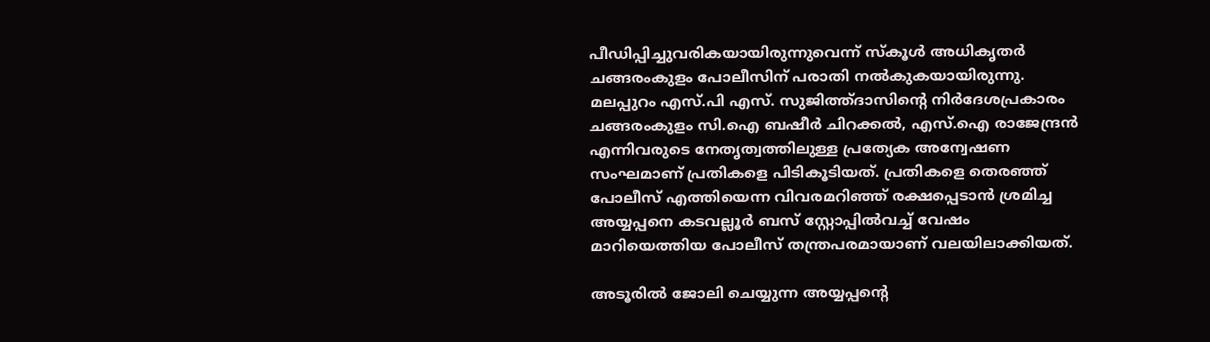പീഡിപ്പിച്ചുവരികയായിരുന്നുവെന്ന് സ്‌കൂള്‍ അധികൃതര്‍ ചങ്ങരംകുളം പോലീസിന് പരാതി നല്‍കുകയായിരുന്നു. മലപ്പുറം എസ്.പി എസ്. സുജിത്ത്ദാസിന്റെ നിര്‍ദേശപ്രകാരം ചങ്ങരംകുളം സി.ഐ ബഷീര്‍ ചിറക്കല്‍, എസ്.ഐ രാജേന്ദ്രന്‍ എന്നിവരുടെ നേതൃത്വത്തിലുള്ള പ്രത്യേക അന്വേഷണ സംഘമാണ് പ്രതികളെ പിടികൂടിയത്. പ്രതികളെ തെരഞ്ഞ് പോലീസ് എത്തിയെന്ന വിവരമറിഞ്ഞ് രക്ഷപ്പെടാന്‍ ശ്രമിച്ച അയ്യപ്പനെ കടവല്ലൂര്‍ ബസ് സ്റ്റോപ്പില്‍വച്ച് വേഷം മാറിയെത്തിയ പോലീസ് തന്ത്രപരമായാണ് വലയിലാക്കിയത്.

അടൂരില്‍ ജോലി ചെയ്യുന്ന അയ്യപ്പന്റെ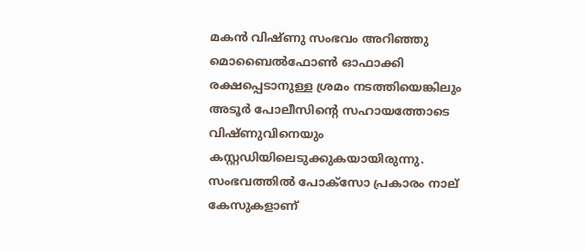മകന്‍ വിഷ്ണു സംഭവം അറിഞ്ഞു മൊബൈല്‍ഫോണ്‍ ഓഫാക്കി രക്ഷപ്പെടാനുള്ള ശ്രമം നടത്തിയെങ്കിലും അടൂര്‍ പോലീസിന്റെ സഹായത്തോടെ വിഷ്ണുവിനെയും കസ്റ്റഡിയിലെടുക്കുകയായിരുന്നു. സംഭവത്തില്‍ പോക്സോ പ്രകാരം നാല് കേസുകളാണ്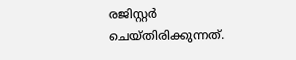രജിസ്റ്റര്‍ ചെയ്തിരിക്കുന്നത്.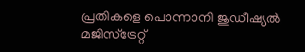പ്രതികളെ പൊന്നാനി ജുഡീഷ്യല്‍ മജിസ്ട്രേറ്റ്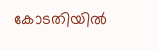കോടതിയില്‍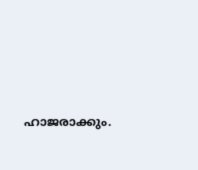ഹാജരാക്കും.